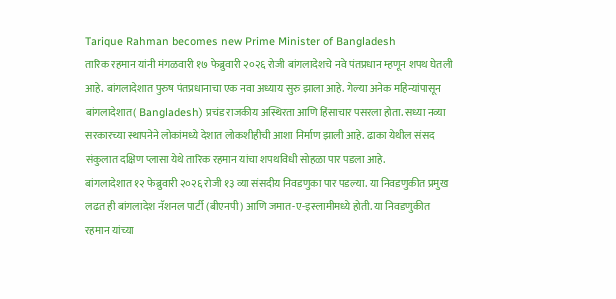Tarique Rahman becomes new Prime Minister of Bangladesh
तारिक रहमान यांनी मंगळवारी १७ फेब्रुवारी २०२६ रोजी बांगलादेशचे नवे पंतप्रधान म्हणून शपथ घेतली आहे. बांगलादेशात पुरुष पंतप्रधानाचा एक नवा अध्याय सुरु झाला आहे. गेल्या अनेक महिन्यांपासून बांगलादेशात( Bangladesh) प्रचंड राजकीय अस्थिरता आणि हिंसाचार पसरला होता. सध्या नव्या सरकारच्या स्थापनेने लोकांमध्ये देशात लोकशीहीची आशा निर्माण झाली आहे. ढाका येथील संसद संकुलात दक्षिण प्लासा येथे तारिक रहमान यांचा शपथविधी सोहळा पार पडला आहे.
बांगलादेशात १२ फेब्रुवारी २०२६ रोजी १३ व्या संसदीय निवडणुका पार पडल्या. या निवडणुकीत प्रमुख लढत ही बांगलादेश नॅशनल पार्टी (बीएनपी) आणि जमात-ए-इस्लामीमध्ये होती. या निवडणुकीत रहमान यांच्या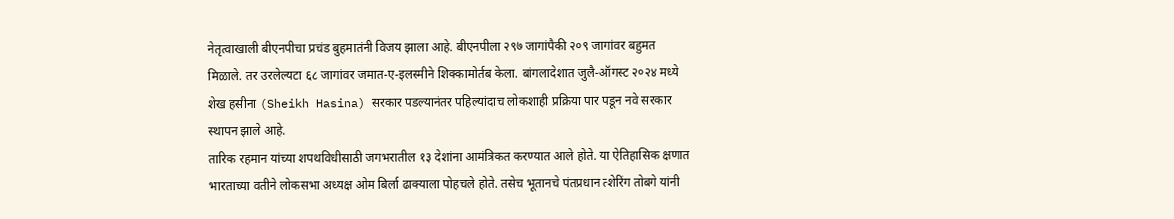नेतृत्वाखाली बीएनपीचा प्रचंड बुहमातंनी विजय झाला आहे. बीएनपीला २९७ जागांपैकी २०९ जागांवर बहुमत मिळाले. तर उरलेल्यटा ६८ जागांवर जमात-ए-इलस्मीने शिक्कामोर्तब केला. बांगलादेशात जुलै-ऑगस्ट २०२४ मध्ये शेख हसीना (Sheikh Hasina) सरकार पडल्यानंतर पहिल्यांदाच लोकशाही प्रक्रिया पार पडून नवे सरकार स्थापन झाले आहे.
तारिक रहमान यांच्या शपथविधीसाठी जगभरातील १३ देशांना आमंत्रिकत करण्यात आले होते. या ऐतिहासिक क्षणात भारताच्या वतीने लोकसभा अध्यक्ष ओम बिर्ला ढाक्याला पोहचले होते. तसेच भूतानचे पंतप्रधान त्शेरिंग तोबगे यांनी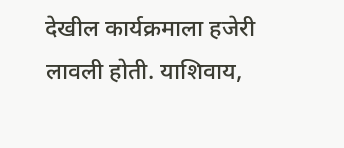देखील कार्यक्रमाला हजेरी लावली होती. याशिवाय,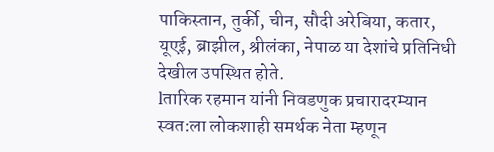पाकिस्तान, तुर्की, चीन, सौदी अरेबिया, कतार, यूएई, ब्राझील, श्रीलंका, नेपाळ या देशांचे प्रतिनिधी देखील उपस्थित होते.
lतारिक रहमान यांनी निवडणुक प्रचारादरम्यान स्वत:ला लोकशाही समर्थक नेता म्हणून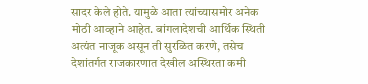सादर केले होते. यामुळे आता त्यांच्यासमोर अनेक मोठी आव्हाने आहेत. बांगलादेशची आर्थिक स्थिती अत्यंत नाजूक असून ती सुरळित करणे, तसेच देशांतर्गत राजकारणात देखील अस्थिरता कमी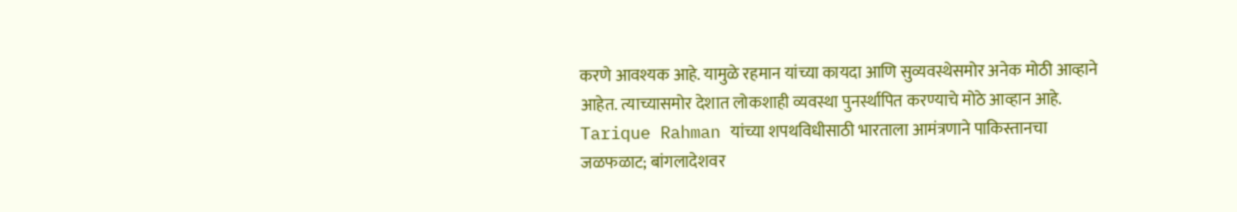करणे आवश्यक आहे. यामुळे रहमान यांच्या कायदा आणि सुव्यवस्थेसमोर अनेक मोठी आव्हाने आहेत. त्याच्यासमोर देशात लोकशाही व्यवस्था पुनर्स्थापित करण्याचे मोठे आव्हान आहे.
Tarique Rahman यांच्या शपथविधीसाठी भारताला आमंत्रणाने पाकिस्तानचा जळफळाट; बांगलादेशवर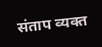संताप व्यक्त